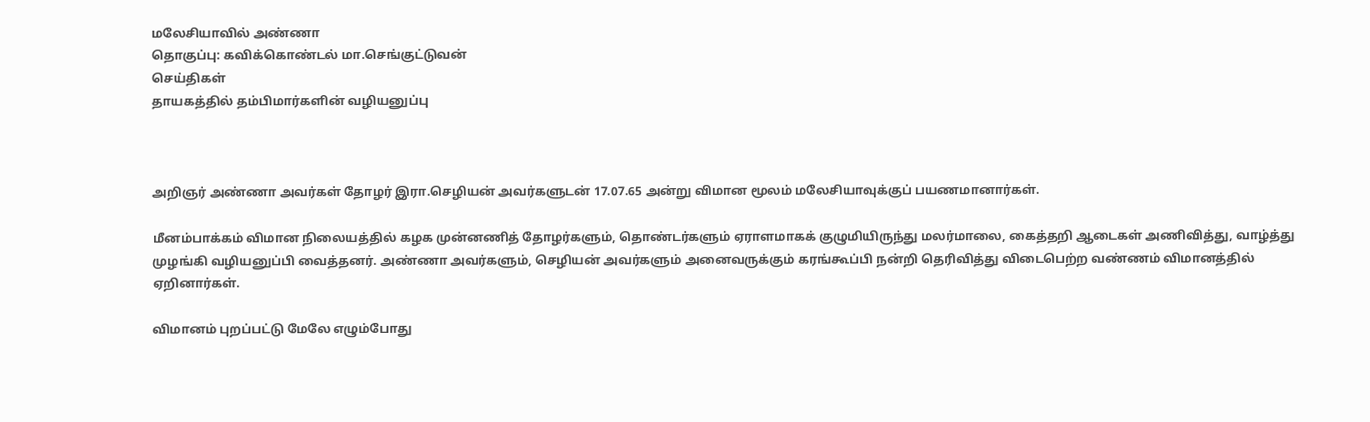மலேசியாவில் அண்ணா
தொகுப்பு: கவிக்கொண்டல் மா.செங்குட்டுவன்
செய்திகள்
தாயகத்தில் தம்பிமார்களின் வழியனுப்பு



அறிஞர் அண்ணா அவர்கள் தோழர் இரா.செழியன் அவர்களுடன் 17.07.65 அன்று விமான மூலம் மலேசியாவுக்குப் பயணமானார்கள்.

மீனம்பாக்கம் விமான நிலையத்தில் கழக முன்னணித் தோழர்களும், தொண்டர்களும் ஏராளமாகக் குழுமியிருந்து மலர்மாலை, கைத்தறி ஆடைகள் அணிவித்து, வாழ்த்து முழங்கி வழியனுப்பி வைத்தனர். அண்ணா அவர்களும், செழியன் அவர்களும் அனைவருக்கும் கரங்கூப்பி நன்றி தெரிவித்து விடைபெற்ற வண்ணம் விமானத்தில் ஏறினார்கள்.

விமானம் புறப்பட்டு மேலே எழும்போது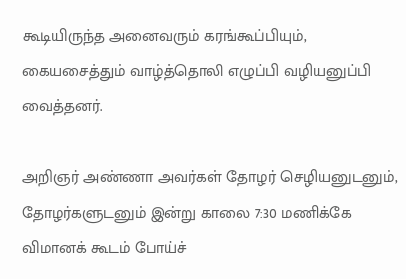கூடியிருந்த அனைவரும் கரங்கூப்பியும், கையசைத்தும் வாழ்த்தொலி எழுப்பி வழியனுப்பி வைத்தனர்.

அறிஞர் அண்ணா அவர்கள் தோழர் செழியனுடனும், தோழர்களுடனும் இன்று காலை 7:30 மணிக்கே விமானக் கூடம் போய்ச்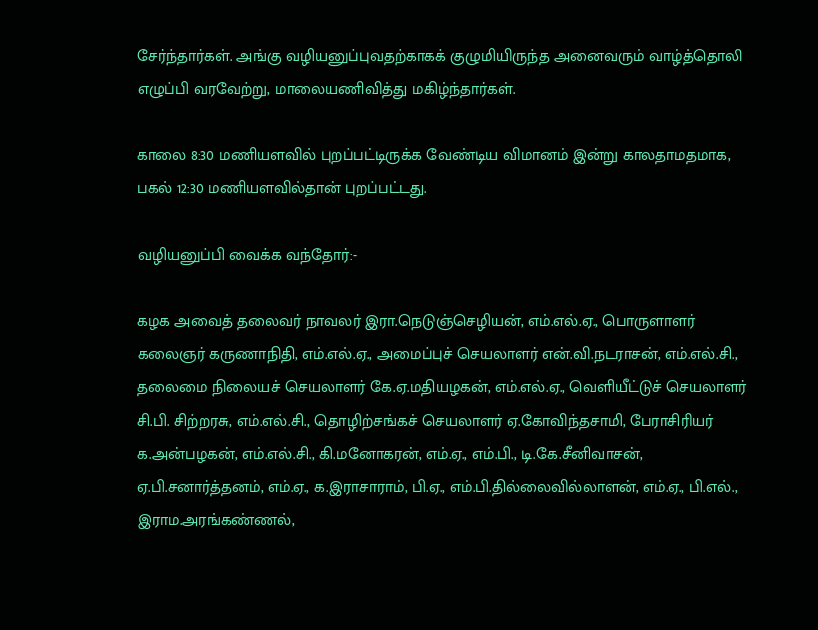சேர்ந்தார்கள். அங்கு வழியனுப்புவதற்காகக் குழுமியிருந்த அனைவரும் வாழ்த்தொலி எழுப்பி வரவேற்று, மாலையணிவித்து மகிழ்ந்தார்கள்.

காலை 8:30 மணியளவில் புறப்பட்டிருக்க வேண்டிய விமானம் இன்று காலதாமதமாக, பகல் 12:30 மணியளவில்தான் புறப்பட்டது.

வழியனுப்பி வைக்க வந்தோர்:-

கழக அவைத் தலைவர் நாவலர் இரா.நெடுஞ்செழியன், எம்.எல்.ஏ., பொருளாளர் கலைஞர் கருணாநிதி, எம்.எல்.ஏ., அமைப்புச் செயலாளர் என்.வி.நடராசன், எம்.எல்.சி., தலைமை நிலையச் செயலாளர் கே.ஏ.மதியழகன், எம்.எல்.ஏ., வெளியீட்டுச் செயலாளர் சி.பி. சிற்றரசு, எம்.எல்.சி., தொழிற்சங்கச் செயலாளர் ஏ.கோவிந்தசாமி, பேராசிரியர் க.அன்பழகன், எம்.எல்.சி., கி.மனோகரன், எம்.ஏ., எம்.பி., டி.கே.சீனிவாசன், ஏ.பி.சனார்த்தனம், எம்.ஏ., க.இராசாராம், பி.ஏ., எம்.பி.தில்லைவில்லாளன், எம்.ஏ., பி.எல்., இராம.அரங்கண்ணல்,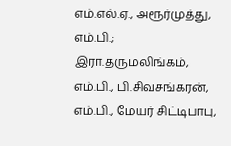எம்.எல்.ஏ., அரூர்முத்து, எம்.பி.; இரா.தருமலிங்கம், எம்.பி., பி.சிவசங்கரன், எம்.பி., மேயர் சிட்டிபாபு,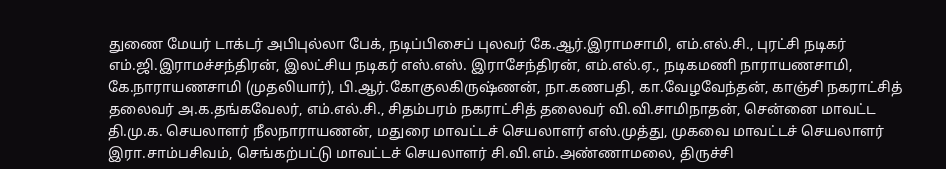துணை மேயர் டாக்டர் அபிபுல்லா பேக், நடிப்பிசைப் புலவர் கே.ஆர்.இராமசாமி, எம்.எல்.சி., புரட்சி நடிகர் எம்.ஜி.இராமச்சந்திரன், இலட்சிய நடிகர் எஸ்.எஸ். இராசேந்திரன், எம்.எல்.ஏ., நடிகமணி நாராயணசாமி, கே.நாராயணசாமி (முதலியார்), பி.ஆர்.கோகுலகிருஷ்ணன், நா.கணபதி, கா.வேழவேந்தன், காஞ்சி நகராட்சித் தலைவர் அ.க.தங்கவேலர், எம்.எல்.சி., சிதம்பரம் நகராட்சித் தலைவர் வி.வி.சாமிநாதன், சென்னை மாவட்ட தி.மு.க. செயலாளர் நீலநாராயணன், மதுரை மாவட்டச் செயலாளர் எஸ்.முத்து, முகவை மாவட்டச் செயலாளர் இரா.சாம்பசிவம், செங்கற்பட்டு மாவட்டச் செயலாளர் சி.வி.எம்.அண்ணாமலை, திருச்சி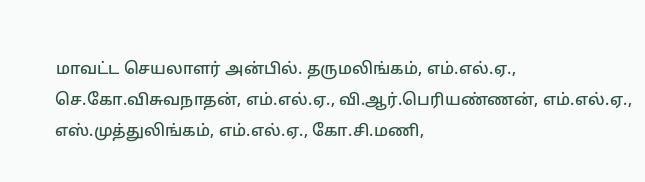மாவட்ட செயலாளர் அன்பில். தருமலிங்கம், எம்.எல்.ஏ., செ.கோ.விசுவநாதன், எம்.எல்.ஏ., வி.ஆர்.பெரியண்ணன், எம்.எல்.ஏ., எஸ்.முத்துலிங்கம், எம்.எல்.ஏ., கோ.சி.மணி,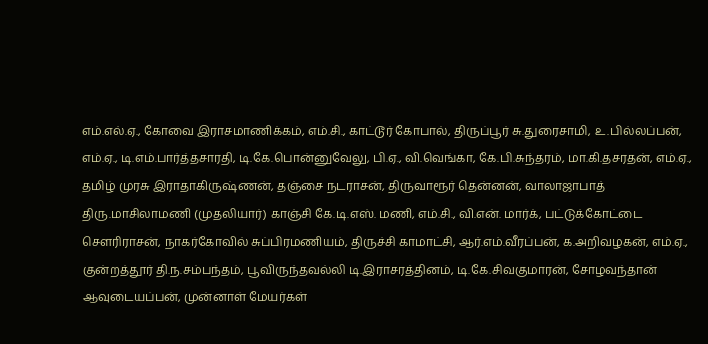எம்.எல்.ஏ., கோவை இராசமாணிக்கம், எம்.சி., காட்டூர் கோபால், திருப்பூர் சு.துரைசாமி, உ.பில்லப்பன், எம்.ஏ., டி.எம்.பார்த்தசாரதி, டி.கே.பொன்னுவேலு, பி.ஏ., வி.வெங்கா, கே.பி.சுந்தரம், மா.கி.தசரதன், எம்.ஏ., தமிழ் முரசு இராதாகிருஷ்ணன், தஞ்சை நடராசன், திருவாரூர் தென்னன், வாலாஜாபாத் திரு.மாசிலாமணி (முதலியார்) காஞ்சி கே.டி.எஸ். மணி, எம்.சி., வி.என். மார்க், பட்டுக்கோட்டை சௌரிராசன், நாகர்கோவில் சுப்பிரமணியம், திருச்சி காமாட்சி, ஆர்.எம்.வீரப்பன், க.அறிவழகன், எம்.ஏ., குன்றத்தூர் தி.ந.சம்பந்தம், பூவிருந்தவல்லி டி.இராசரத்தினம், டி.கே.சிவகுமாரன், சோழவந்தான் ஆவுடையப்பன், முன்னாள் மேயர்கள்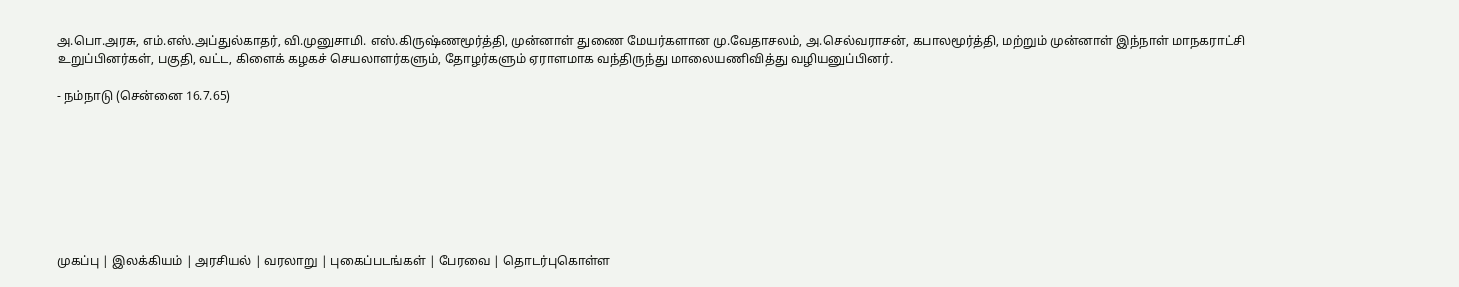அ.பொ.அரசு, எம்.எஸ்.அப்துல்காதர், வி.முனுசாமி. எஸ்.கிருஷ்ணமூர்த்தி, முன்னாள் துணை மேயர்களான மு.வேதாசலம், அ.செல்வராசன், கபாலமூர்த்தி, மற்றும் முன்னாள் இந்நாள் மாநகராட்சி உறுப்பினர்கள், பகுதி, வட்ட, கிளைக் கழகச் செயலாளர்களும், தோழர்களும் ஏராளமாக வந்திருந்து மாலையணிவித்து வழியனுப்பினர்.

- நம்நாடு (சென்னை 16.7.65)








முகப்பு | இலக்கியம் | அரசியல் | வரலாறு | புகைப்படங்கள் | பேரவை | தொடர்புகொள்ள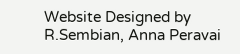Website Designed by R.Sembian, Anna Peravai